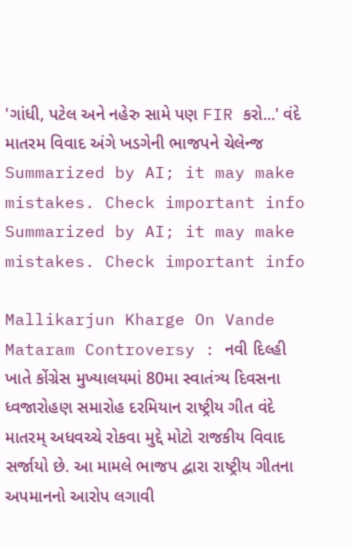'ગાંધી, પટેલ અને નહેરુ સામે પણ FIR કરો...' વંદે માતરમ વિવાદ અંગે ખડગેની ભાજપને ચેલેન્જ
Summarized by AI; it may make mistakes. Check important info
Summarized by AI; it may make mistakes. Check important info

Mallikarjun Kharge On Vande Mataram Controversy : નવી દિલ્હી ખાતે કોંગ્રેસ મુખ્યાલયમાં 80મા સ્વાતંત્ર્ય દિવસના ધ્વજારોહણ સમારોહ દરમિયાન રાષ્ટ્રીય ગીત વંદે માતરમ્ અધવચ્ચે રોકવા મુદ્દે મોટો રાજકીય વિવાદ સર્જાયો છે. આ મામલે ભાજપ દ્વારા રાષ્ટ્રીય ગીતના અપમાનનો આરોપ લગાવી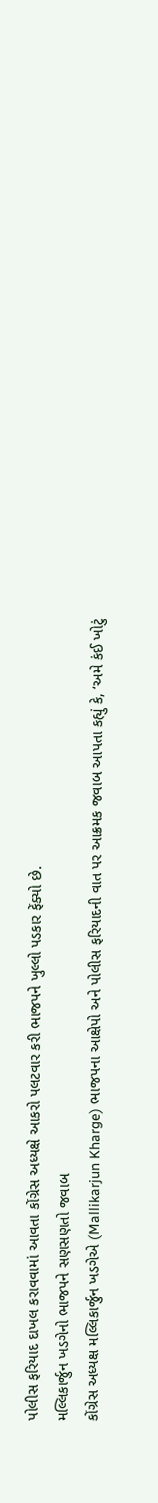પોલીસ ફરિયાદ દાખલ કરાવવામાં આવતા કોંગ્રેસ અધ્યક્ષે આકરો પલટવાર કરી ભાજપને ખુલ્લો પડકાર ફેંક્યો છે.
મલ્લિકાર્જુન ખડગેનો ભાજપને સણસણતો જવાબ
કોંગ્રેસ અધ્યક્ષ મલ્લિકાર્જુન ખડગેએ (Mallikarjun Kharge) ભાજપના આક્ષેપો અને પોલીસ ફરિયાદની વાત પર આક્રમક જવાબ આપતા કહ્યું કે, ‘અમે કંઈ ખોટું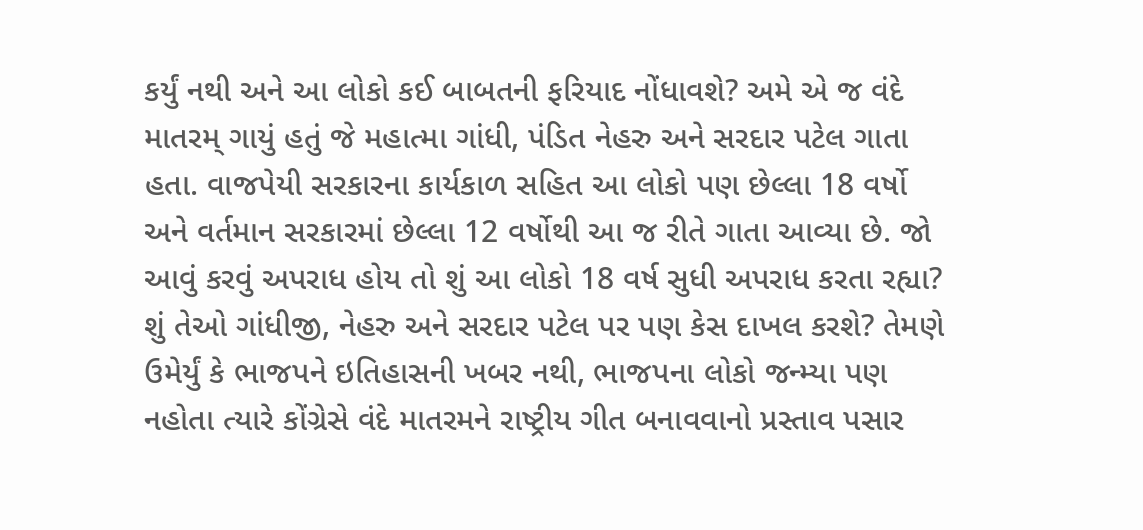કર્યું નથી અને આ લોકો કઈ બાબતની ફરિયાદ નોંધાવશે? અમે એ જ વંદે માતરમ્ ગાયું હતું જે મહાત્મા ગાંધી, પંડિત નેહરુ અને સરદાર પટેલ ગાતા હતા. વાજપેયી સરકારના કાર્યકાળ સહિત આ લોકો પણ છેલ્લા 18 વર્ષો અને વર્તમાન સરકારમાં છેલ્લા 12 વર્ષોથી આ જ રીતે ગાતા આવ્યા છે. જો આવું કરવું અપરાધ હોય તો શું આ લોકો 18 વર્ષ સુધી અપરાધ કરતા રહ્યા? શું તેઓ ગાંધીજી, નેહરુ અને સરદાર પટેલ પર પણ કેસ દાખલ કરશે? તેમણે ઉમેર્યું કે ભાજપને ઇતિહાસની ખબર નથી, ભાજપના લોકો જન્મ્યા પણ નહોતા ત્યારે કોંગ્રેસે વંદે માતરમને રાષ્ટ્રીય ગીત બનાવવાનો પ્રસ્તાવ પસાર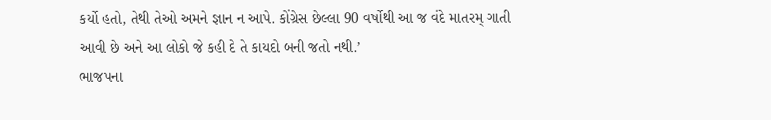કર્યો હતો, તેથી તેઓ અમને જ્ઞાન ન આપે. કોંગ્રેસ છેલ્લા 90 વર્ષોથી આ જ વંદે માતરમ્ ગાતી આવી છે અને આ લોકો જે કહી દે તે કાયદો બની જતો નથી.’
ભાજપના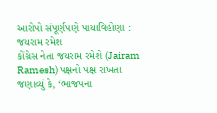આરોપો સંપૂર્ણપણે પાયાવિહોણા : જયરામ રમેશ
કોંગ્રેસ નેતા જયરામ રમેશે (Jairam Ramesh) પક્ષનો પક્ષ રાખતા જણાવ્યું કે, ‘ભાજપના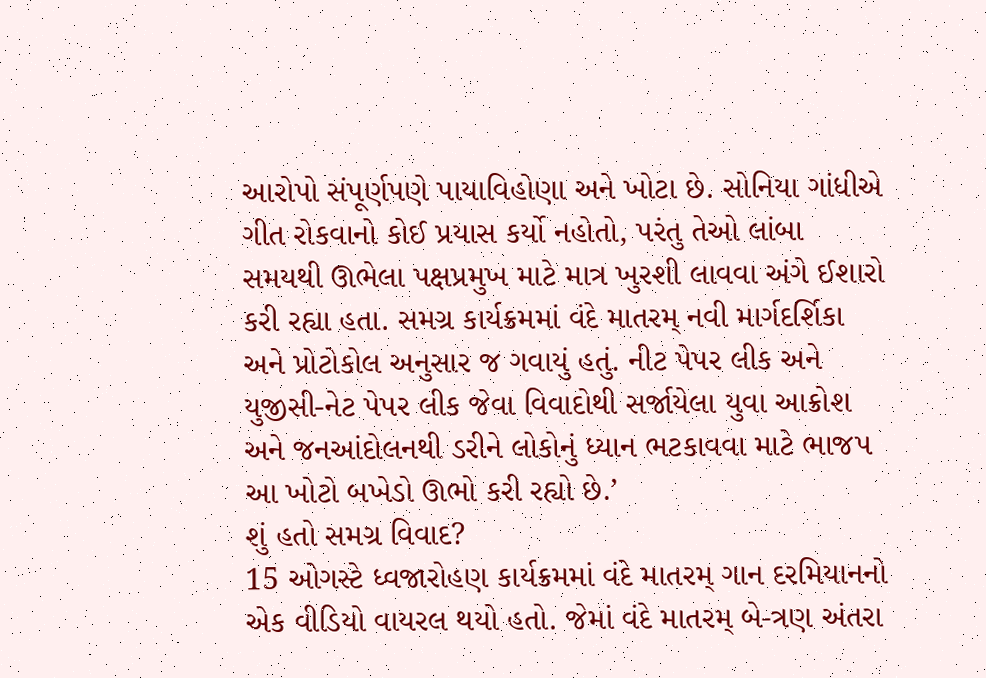આરોપો સંપૂર્ણપણે પાયાવિહોણા અને ખોટા છે. સોનિયા ગાંધીએ ગીત રોકવાનો કોઈ પ્રયાસ કર્યો નહોતો, પરંતુ તેઓ લાંબા સમયથી ઊભેલા પક્ષપ્રમુખ માટે માત્ર ખુરશી લાવવા અંગે ઈશારો કરી રહ્યા હતા. સમગ્ર કાર્યક્રમમાં વંદે માતરમ્ નવી માર્ગદર્શિકા અને પ્રોટોકોલ અનુસાર જ ગવાયું હતું. નીટ પેપર લીક અને યુજીસી-નેટ પેપર લીક જેવા વિવાદોથી સર્જાયેલા યુવા આક્રોશ અને જનઆંદોલનથી ડરીને લોકોનું ધ્યાન ભટકાવવા માટે ભાજપ આ ખોટો બખેડો ઊભો કરી રહ્યો છે.’
શું હતો સમગ્ર વિવાદ?
15 ઓગસ્ટે ધ્વજારોહણ કાર્યક્રમમાં વંદે માતરમ્ ગાન દરમિયાનનો એક વીડિયો વાયરલ થયો હતો. જેમાં વંદે માતરમ્ બે-ત્રણ અંતરા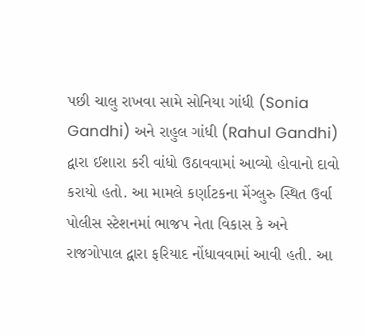પછી ચાલુ રાખવા સામે સોનિયા ગાંધી (Sonia Gandhi) અને રાહુલ ગાંધી (Rahul Gandhi) દ્વારા ઈશારા કરી વાંધો ઉઠાવવામાં આવ્યો હોવાનો દાવો કરાયો હતો. આ મામલે કર્ણાટકના મેંગ્લુરુ સ્થિત ઉર્વા પોલીસ સ્ટેશનમાં ભાજપ નેતા વિકાસ કે અને રાજગોપાલ દ્વારા ફરિયાદ નોંધાવવામાં આવી હતી. આ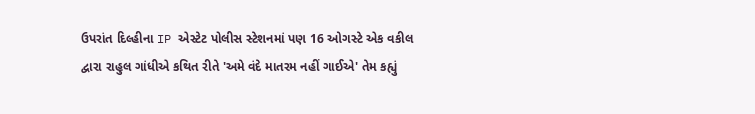ઉપરાંત દિલ્હીના IP એસ્ટેટ પોલીસ સ્ટેશનમાં પણ 16 ઓગસ્ટે એક વકીલ દ્વારા રાહુલ ગાંધીએ કથિત રીતે 'અમે વંદે માતરમ નહીં ગાઈએ' તેમ કહ્યું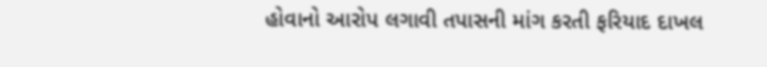હોવાનો આરોપ લગાવી તપાસની માંગ કરતી ફરિયાદ દાખલ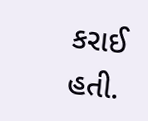કરાઈ હતી.